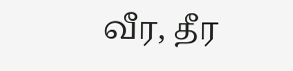வீர, தீர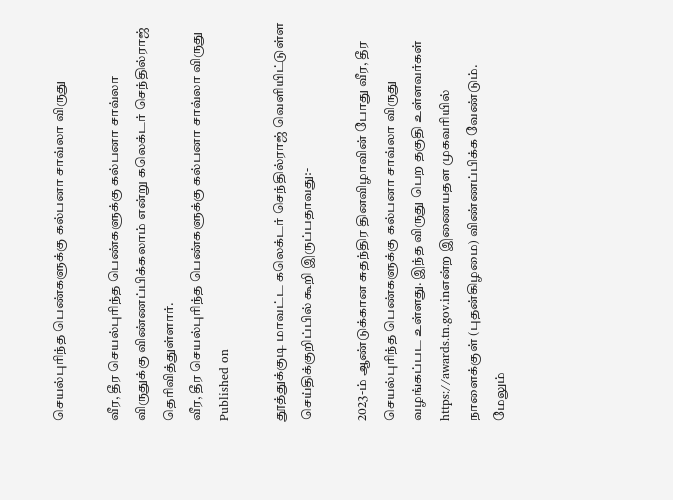செயல்புரிந்த பெண்களுக்கு கல்பனா சாவ்லா விருது

வீர, தீர செயல்புரிந்த பெண்களுக்கு கல்பனா சாவ்லா விருதுக்கு விண்ணப்பிக்கலாம் என்று கலெக்டர் செந்தில்ராஜ் தெரிவித்துள்ளார்.
வீர, தீர செயல்புரிந்த பெண்களுக்கு கல்பனா சாவ்லா விருது
Published on

தூத்துக்குடி மாவட்ட கலெக்டர் செந்தில்ராஜ் வெளியிட்டுள்ள செய்திக்குறிப்பில் கூறி இருப்பதாவது:-

2023-ம் ஆண்டுக்கான சுதந்திர தினவிழாவின் போது வீர, தீர செயல்புரிந்த பெண்களுக்கு கல்பனா சாவ்லா விருது வழங்கப்பட உள்ளது. இந்த விருது பெற தகுதி உள்ளவர்கள் https://awards.tn.gov.inஎன்ற இணையதள முகவரியில் நாளைக்குள் (புதன்கிழமை) விண்ணப்பிக்க வேண்டும். மேலும்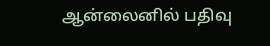ஆன்லைனில் பதிவு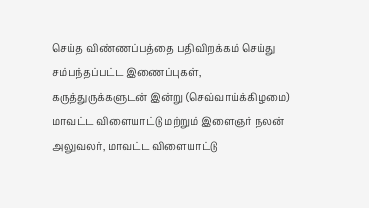செய்த விண்ணப்பத்தை பதிவிறக்கம் செய்து சம்பந்தப்பட்ட இணைப்புகள், கருத்துருக்களுடன் இன்று (செவ்வாய்க்கிழமை) மாவட்ட விளையாட்டு மற்றும் இளைஞர் நலன் அலுவலர், மாவட்ட விளையாட்டு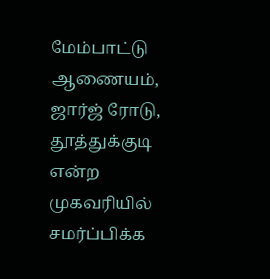மேம்பாட்டு ஆணையம், ஜார்ஜ் ரோடு, தூத்துக்குடி என்ற முகவரியில் சமர்ப்பிக்க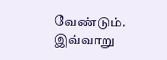வேண்டும். இவ்வாறு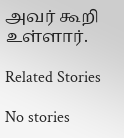அவர் கூறி உள்ளார்.

Related Stories

No stories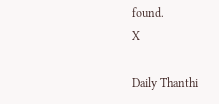found.
X

Daily Thanthi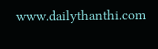www.dailythanthi.com